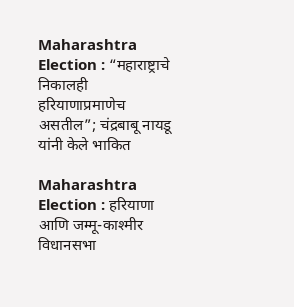Maharashtra Election : “महाराष्ट्राचे निकालही हरियाणाप्रमाणेच असतील”; चंद्रबाबू नायडू यांनी केले भाकित

Maharashtra Election : हरियाणा आणि जम्मू-काश्मीर विधानसभा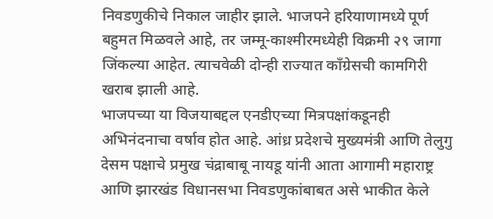निवडणुकीचे निकाल जाहीर झाले. भाजपने हरियाणामध्ये पूर्ण बहुमत मिळवले आहे, तर जम्मू-काश्मीरमध्येही विक्रमी २९ जागा जिंकल्या आहेत. त्याचवेळी दोन्ही राज्यात काँग्रेसची कामगिरी खराब झाली आहे.
भाजपच्या या विजयाबद्दल एनडीएच्या मित्रपक्षांकडूनही अभिनंदनाचा वर्षाव होत आहे. आंध्र प्रदेशचे मुख्यमंत्री आणि तेलुगु देसम पक्षाचे प्रमुख चंद्राबाबू नायडू यांनी आता आगामी महाराष्ट्र आणि झारखंड विधानसभा निवडणुकांबाबत असे भाकीत केले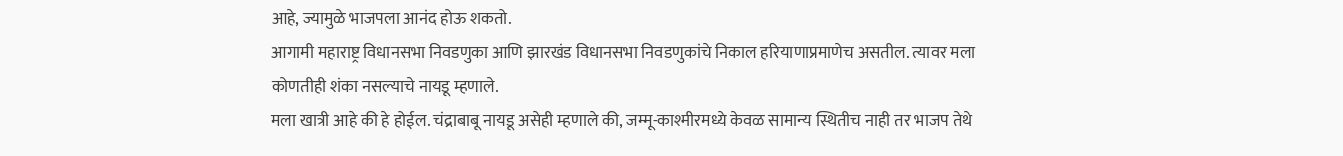आहे, ज्यामुळे भाजपला आनंद होऊ शकतो.
आगामी महाराष्ट्र विधानसभा निवडणुका आणि झारखंड विधानसभा निवडणुकांचे निकाल हरियाणाप्रमाणेच असतील. त्यावर मला कोणतीही शंका नसल्याचे नायडू म्हणाले.
मला खात्री आहे की हे होईल. चंद्राबाबू नायडू असेही म्हणाले की, जम्मू-काश्मीरमध्ये केवळ सामान्य स्थितीच नाही तर भाजप तेथे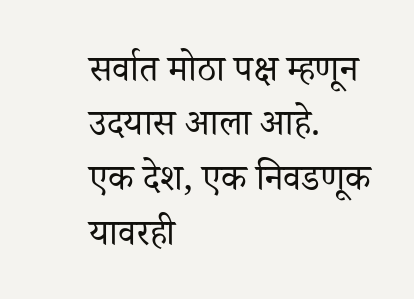सर्वात मोठा पक्ष म्हणून उदयास आला आहे.
एक देश, एक निवडणूक यावरही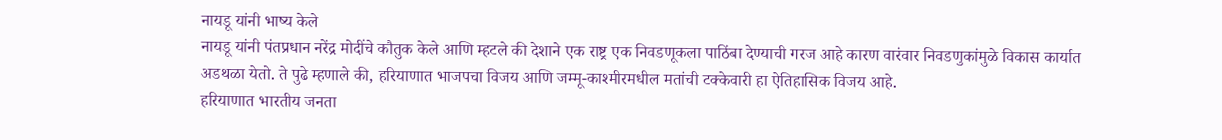नायडू यांनी भाष्य केले
नायडू यांनी पंतप्रधान नरेंद्र मोदींचे कौतुक केले आणि म्हटले की देशाने एक राष्ट्र एक निवडणूकला पाठिंबा देण्याची गरज आहे कारण वारंवार निवडणुकांमुळे विकास कार्यात अडथळा येतो. ते पुढे म्हणाले की, हरियाणात भाजपचा विजय आणि जम्मू-काश्मीरमधील मतांची टक्केवारी हा ऐतिहासिक विजय आहे.
हरियाणात भारतीय जनता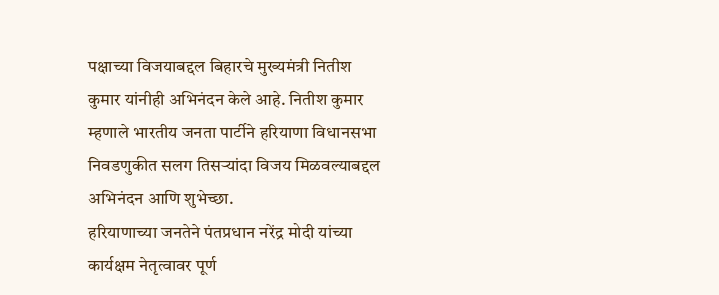पक्षाच्या विजयाबद्दल बिहारचे मुख्यमंत्री नितीश कुमार यांनीही अभिनंदन केले आहे. नितीश कुमार म्हणाले भारतीय जनता पार्टीने हरियाणा विधानसभा निवडणुकीत सलग तिसऱ्यांदा विजय मिळवल्याबद्दल अभिनंदन आणि शुभेच्छा.
हरियाणाच्या जनतेने पंतप्रधान नरेंद्र मोदी यांच्या कार्यक्षम नेतृत्वावर पूर्ण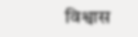विश्वास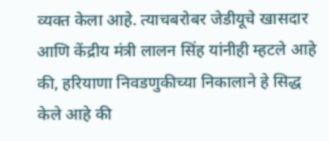व्यक्त केला आहे. त्याचबरोबर जेडीयूचे खासदार आणि केंद्रीय मंत्री लालन सिंह यांनीही म्हटले आहे की, हरियाणा निवडणुकीच्या निकालाने हे सिद्ध केले आहे की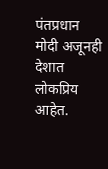पंतप्रधान मोदी अजूनही देशात लोकप्रिय आहेत.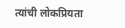त्यांची लोकप्रियता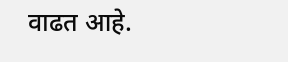वाढत आहे.